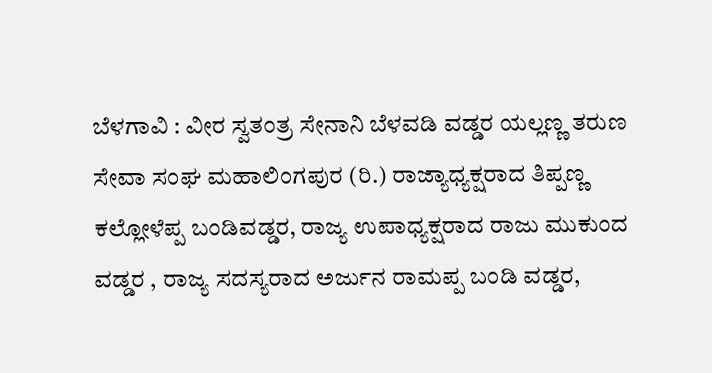ಬೆಳಗಾವಿ : ವೀರ ಸ್ವತಂತ್ರ ಸೇನಾನಿ ಬೆಳವಡಿ ವಡ್ಡರ ಯಲ್ಲಣ್ಣ ತರುಣ ಸೇವಾ ಸಂಘ ಮಹಾಲಿಂಗಪುರ (ರಿ.) ರಾಜ್ಯಾಧ್ಯಕ್ಷರಾದ ತಿಪ್ಪಣ್ಣ ಕಲ್ಲೋಳೆಪ್ಪ ಬಂಡಿವಡ್ಡರ, ರಾಜ್ಯ ಉಪಾಧ್ಯಕ್ಷರಾದ ರಾಜು ಮುಕುಂದ ವಡ್ಡರ , ರಾಜ್ಯ ಸದಸ್ಯರಾದ ಅರ್ಜುನ ರಾಮಪ್ಪ ಬಂಡಿ ವಡ್ಡರ,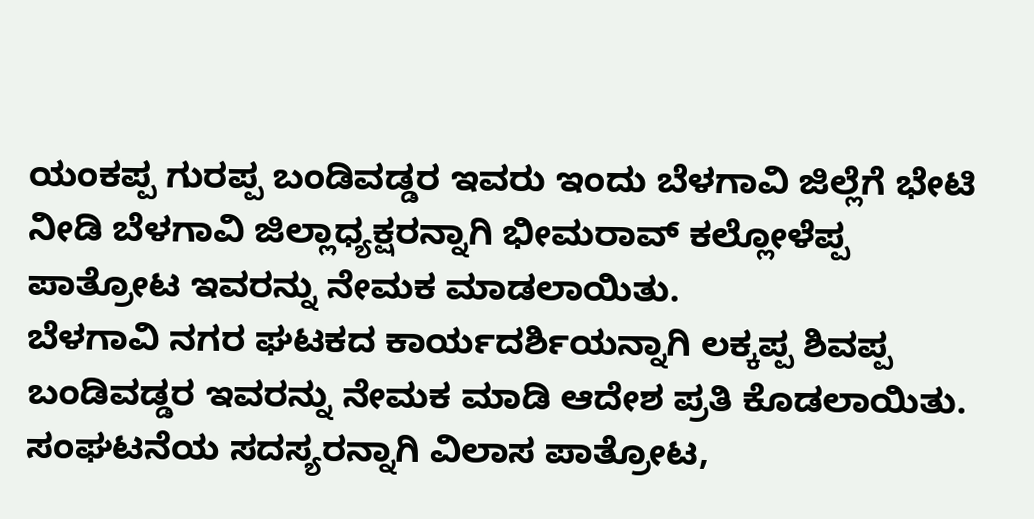ಯಂಕಪ್ಪ ಗುರಪ್ಪ ಬಂಡಿವಡ್ಡರ ಇವರು ಇಂದು ಬೆಳಗಾವಿ ಜಿಲ್ಲೆಗೆ ಭೇಟಿ ನೀಡಿ ಬೆಳಗಾವಿ ಜಿಲ್ಲಾಧ್ಯಕ್ಷರನ್ನಾಗಿ ಭೀಮರಾವ್ ಕಲ್ಲೋಳೆಪ್ಪ ಪಾತ್ರೋಟ ಇವರನ್ನು ನೇಮಕ ಮಾಡಲಾಯಿತು.
ಬೆಳಗಾವಿ ನಗರ ಘಟಕದ ಕಾರ್ಯದರ್ಶಿಯನ್ನಾಗಿ ಲಕ್ಕಪ್ಪ ಶಿವಪ್ಪ ಬಂಡಿವಡ್ಡರ ಇವರನ್ನು ನೇಮಕ ಮಾಡಿ ಆದೇಶ ಪ್ರತಿ ಕೊಡಲಾಯಿತು.
ಸಂಘಟನೆಯ ಸದಸ್ಯರನ್ನಾಗಿ ವಿಲಾಸ ಪಾತ್ರೋಟ,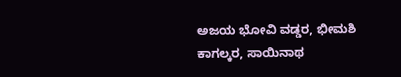ಅಜಯ ಭೋವಿ ವಡ್ಡರ, ಭೀಮಶಿ ಕಾಗಲ್ಕರ, ಸಾಯಿನಾಥ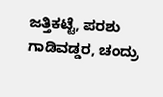ಜತ್ತಿಕಟ್ಟೆ, ಪರಶು ಗಾಡಿವಡ್ಡರ, ಚಂದ್ರು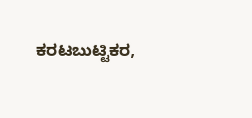ಕರಟಬುಟ್ಟಿಕರ,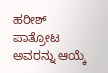ಹರೀಶ್ ಪಾತ್ರೋಟ ಅವರನ್ನು ಆಯ್ಕೆ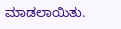ಮಾಡಲಾಯಿತು.